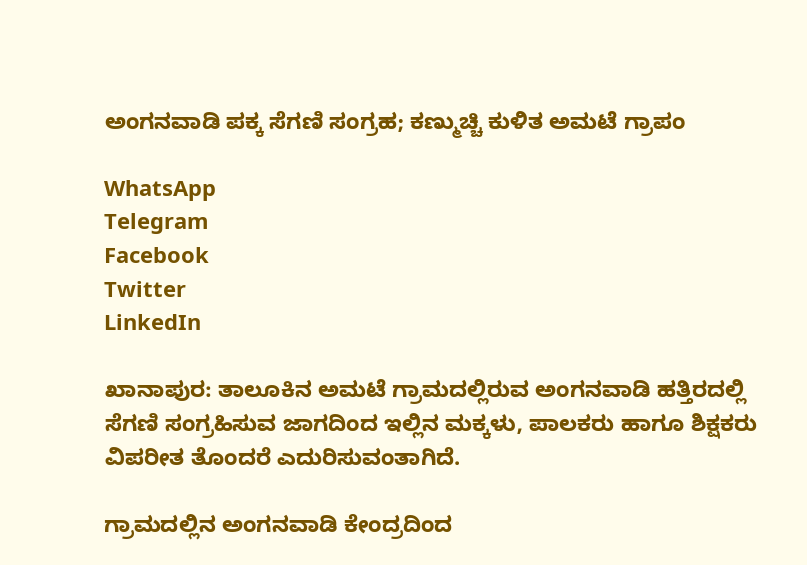ಅಂಗನವಾಡಿ ಪಕ್ಕ ಸೆಗಣಿ ಸಂಗ್ರಹ; ಕಣ್ಮುಚ್ಚಿ ಕುಳಿತ ಅಮಟೆ ಗ್ರಾಪಂ

WhatsApp
Telegram
Facebook
Twitter
LinkedIn

ಖಾನಾಪುರ: ತಾಲೂಕಿನ ಅಮಟೆ ಗ್ರಾಮದಲ್ಲಿರುವ ಅಂಗನವಾಡಿ ಹತ್ತಿರದಲ್ಲಿ ಸೆಗಣಿ ಸಂಗ್ರಹಿಸುವ ಜಾಗದಿಂದ ಇಲ್ಲಿನ ಮಕ್ಕಳು, ಪಾಲಕರು ಹಾಗೂ ಶಿಕ್ಷಕರು ವಿಪರೀತ ತೊಂದರೆ ಎದುರಿಸುವಂತಾಗಿದೆ.

ಗ್ರಾಮದಲ್ಲಿನ ಅಂಗನವಾಡಿ ಕೇಂದ್ರದಿಂದ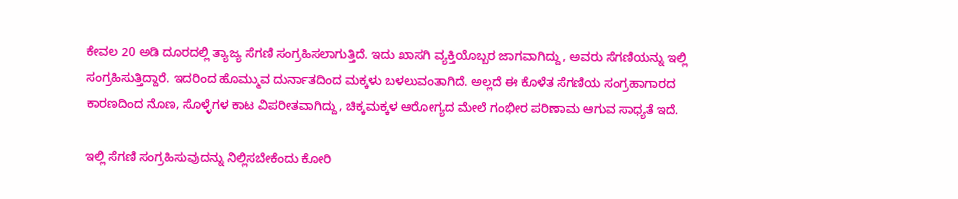ಕೇವಲ 20 ಅಡಿ ದೂರದಲ್ಲಿ ತ್ಯಾಜ್ಯ ಸೆಗಣಿ ಸಂಗ್ರಹಿಸಲಾಗುತ್ತಿದೆ. ಇದು ಖಾಸಗಿ ವ್ಯಕ್ತಿಯೊಬ್ಬರ ಜಾಗವಾಗಿದ್ದು, ಅವರು ಸೆಗಣಿಯನ್ನು ಇಲ್ಲಿ ಸಂಗ್ರಹಿಸುತ್ತಿದ್ದಾರೆ. ಇದರಿಂದ ಹೊಮ್ಮುವ ದುರ್ನಾತದಿಂದ ಮಕ್ಕಳು ಬಳಲುವಂತಾಗಿದೆ. ಅಲ್ಲದೆ ಈ ಕೊಳೆತ ಸೆಗಣಿಯ ಸಂಗ್ರಹಾಗಾರದ ಕಾರಣದಿಂದ ನೊಣ, ಸೊಳ್ಳೆಗಳ ಕಾಟ ವಿಪರೀತವಾಗಿದ್ದು, ಚಿಕ್ಕಮಕ್ಕಳ ಆರೋಗ್ಯದ ಮೇಲೆ ಗಂಭೀರ ಪರಿಣಾಮ ಆಗುವ ಸಾಧ್ಯತೆ ಇದೆ.

ಇಲ್ಲಿ ಸೆಗಣಿ ಸಂಗ್ರಹಿಸುವುದನ್ನು ನಿಲ್ಲಿಸಬೇಕೆಂದು ಕೋರಿ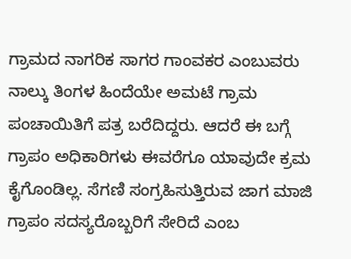ಗ್ರಾಮದ ನಾಗರಿಕ ಸಾಗರ ಗಾಂವಕರ ಎಂಬುವರು ನಾಲ್ಕು ತಿಂಗಳ ಹಿಂದೆಯೇ ಅಮಟೆ ಗ್ರಾಮ ಪಂಚಾಯಿತಿಗೆ ಪತ್ರ ಬರೆದಿದ್ದರು. ಆದರೆ ಈ ಬಗ್ಗೆ ಗ್ರಾಪಂ ಅಧಿಕಾರಿಗಳು ಈವರೆಗೂ ಯಾವುದೇ ಕ್ರಮ ಕೈಗೊಂಡಿಲ್ಲ. ಸೆಗಣಿ ಸಂಗ್ರಹಿಸುತ್ತಿರುವ ಜಾಗ ಮಾಜಿ ಗ್ರಾಪಂ ಸದಸ್ಯರೊಬ್ಬರಿಗೆ ಸೇರಿದೆ ಎಂಬ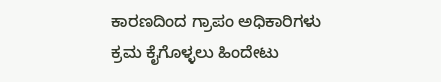ಕಾರಣದಿಂದ ಗ್ರಾಪಂ ಅಧಿಕಾರಿಗಳು ಕ್ರಮ ಕೈಗೊಳ್ಳಲು ಹಿಂದೇಟು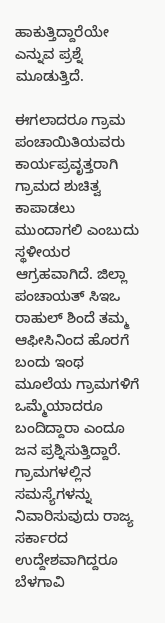ಹಾಕುತ್ತಿದ್ದಾರೆಯೇ ಎನ್ನುವ ಪ್ರಶ್ನೆ ಮೂಡುತ್ತಿದೆ.

ಈಗಲಾದರೂ ಗ್ರಾಮ ಪಂಚಾಯಿತಿಯವರು ಕಾರ್ಯಪ್ರವೃತ್ತರಾಗಿ ಗ್ರಾಮದ ಶುಚಿತ್ವ ಕಾಪಾಡಲು ಮುಂದಾಗಲಿ ಎಂಬುದು ಸ್ಥಳೀಯರ ಆಗ್ರಹವಾಗಿದೆ. ಜಿಲ್ಲಾ ಪಂಚಾಯತ್ ಸಿಇಒ ರಾಹುಲ್ ಶಿಂದೆ ತಮ್ಮ ಆಫೀಸಿನಿಂದ ಹೊರಗೆ ಬಂದು ಇಂಥ ಮೂಲೆಯ ಗ್ರಾಮಗಳಿಗೆ ಒಮ್ಮೆಯಾದರೂ ಬಂದಿದ್ದಾರಾ ಎಂದೂ ಜನ ಪ್ರಶ್ನಿಸುತ್ತಿದ್ದಾರೆ. ಗ್ರಾಮಗಳಲ್ಲಿನ ಸಮಸ್ಯೆಗಳನ್ನು ನಿವಾರಿಸುವುದು ರಾಜ್ಯ ಸರ್ಕಾರದ ಉದ್ದೇಶವಾಗಿದ್ದರೂ ಬೆಳಗಾವಿ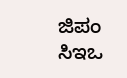ಜಿಪಂ ಸಿಇಒ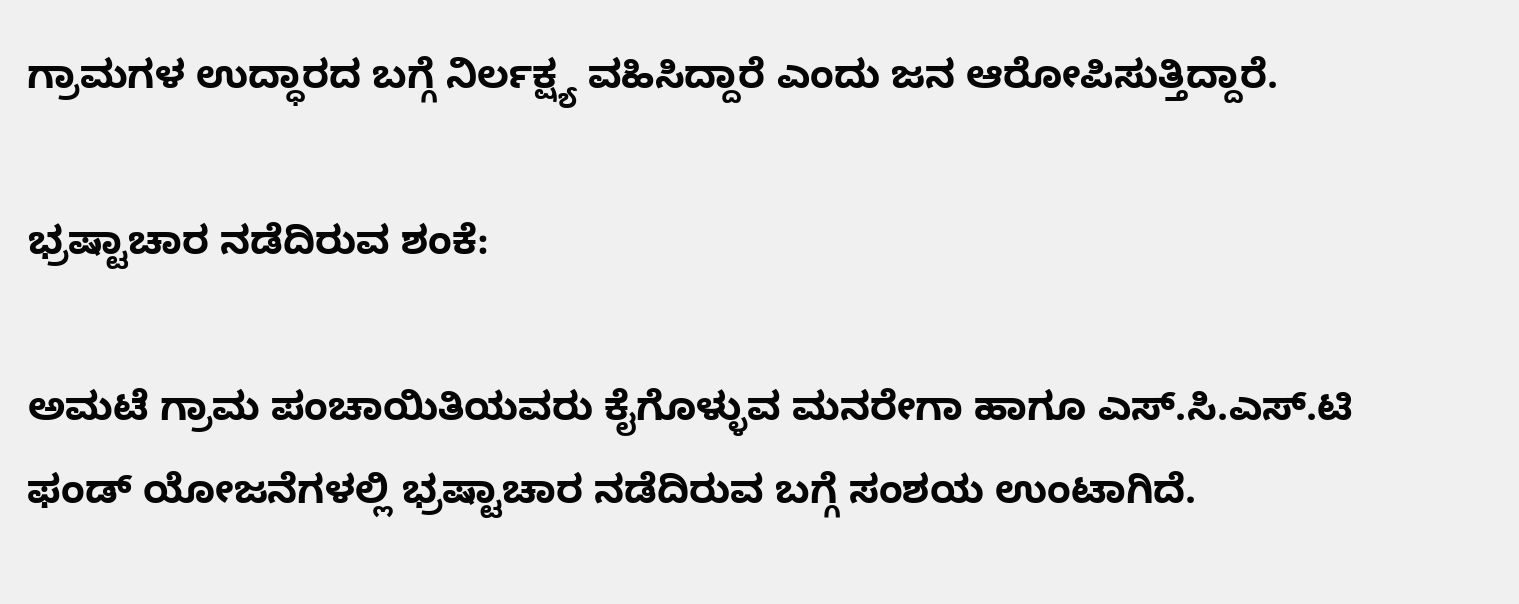ಗ್ರಾಮಗಳ ಉದ್ಧಾರದ ಬಗ್ಗೆ ನಿರ್ಲಕ್ಷ್ಯ ವಹಿಸಿದ್ದಾರೆ ಎಂದು ಜನ ಆರೋಪಿಸುತ್ತಿದ್ದಾರೆ.

ಭ್ರಷ್ಟಾಚಾರ ನಡೆದಿರುವ ಶಂಕೆ:

ಅಮಟೆ ಗ್ರಾಮ ಪಂಚಾಯಿತಿಯವರು ಕೈಗೊಳ್ಳುವ ಮನರೇಗಾ ಹಾಗೂ ಎಸ್.ಸಿ.ಎಸ್.ಟಿ ಫಂಡ್ ಯೋಜನೆಗಳಲ್ಲಿ ಭ್ರಷ್ಟಾಚಾರ ನಡೆದಿರುವ ಬಗ್ಗೆ ಸಂಶಯ ಉಂಟಾಗಿದೆ.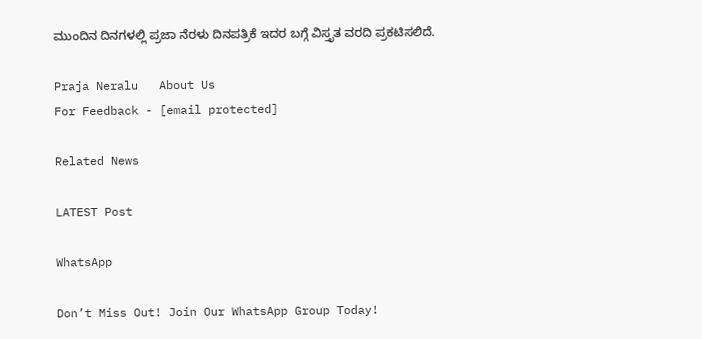ಮುಂದಿನ ದಿನಗಳಲ್ಲಿ ಪ್ರಜಾ ನೆರಳು ದಿನಪತ್ರಿಕೆ ಇದರ ಬಗ್ಗೆ ವಿಸ್ತೃತ ವರದಿ ಪ್ರಕಟಿಸಲಿದೆ.

Praja Neralu   About Us
For Feedback - [email protected]

Related News

LATEST Post

WhatsApp

Don’t Miss Out! Join Our WhatsApp Group Today!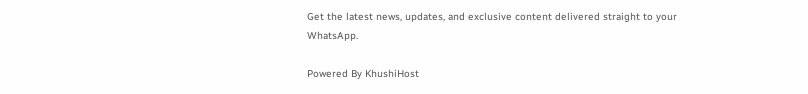Get the latest news, updates, and exclusive content delivered straight to your WhatsApp.

Powered By KhushiHost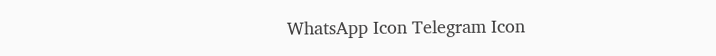WhatsApp Icon Telegram Icon